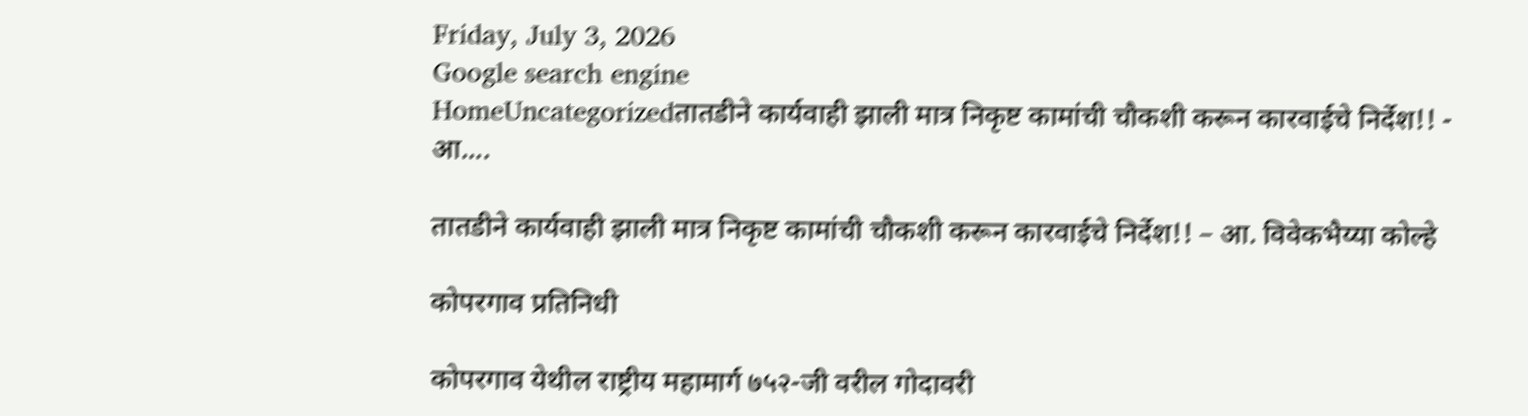Friday, July 3, 2026
Google search engine
HomeUncategorizedतातडीने कार्यवाही झाली मात्र निकृष्ट कामांची चौकशी करून कारवाईचे निर्देश!! - आ....

तातडीने कार्यवाही झाली मात्र निकृष्ट कामांची चौकशी करून कारवाईचे निर्देश!! – आ. विवेकभैय्या कोल्हे

कोपरगाव प्रतिनिधी

कोपरगाव येथील राष्ट्रीय महामार्ग ७५२-जी वरील गोदावरी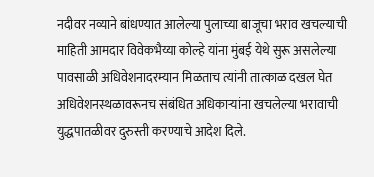नदीवर नव्याने बांधण्यात आलेल्या पुलाच्या बाजूचा भराव खचल्याची माहिती आमदार विवेकभैय्या कोल्हे यांना मुंबई येथे सुरू असलेल्या पावसाळी अधिवेशनादरम्यान मिळताच त्यांनी तात्काळ दखल घेत अधिवेशनस्थळावरूनच संबंधित अधिकाऱ्यांना खचलेल्या भरावाची युद्धपातळीवर दुरुस्ती करण्याचे आदेश दिले.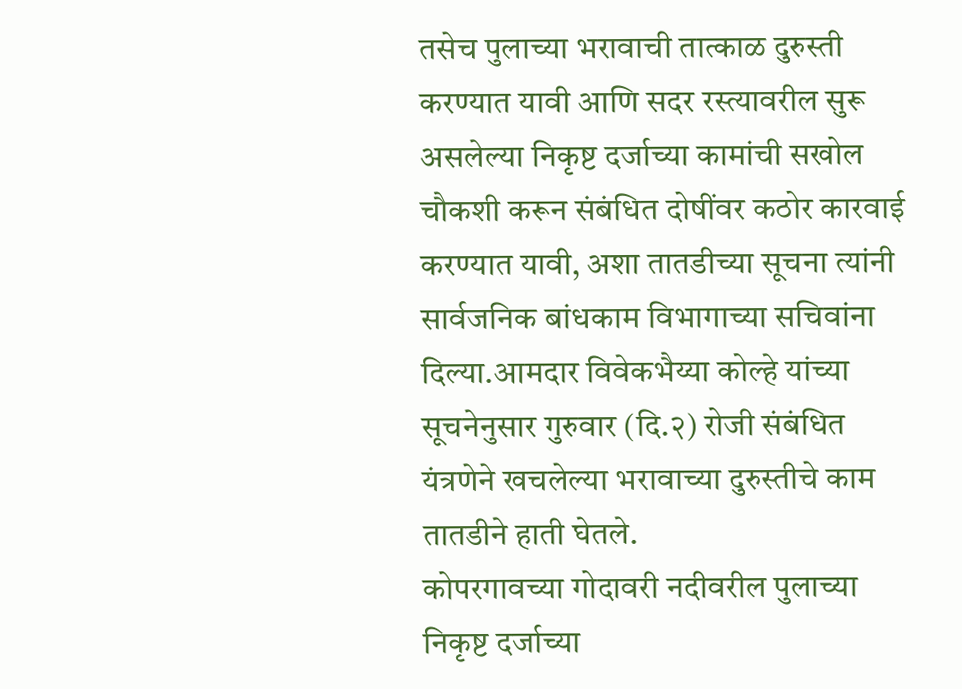तसेच पुलाच्या भरावाची तात्काळ दुरुस्ती करण्यात यावी आणि सदर रस्त्यावरील सुरू असलेल्या निकृष्ट दर्जाच्या कामांची सखोल चौकशी करून संबंधित दोषींवर कठोर कारवाई करण्यात यावी, अशा तातडीच्या सूचना त्यांनी सार्वजनिक बांधकाम विभागाच्या सचिवांना दिल्या.आमदार विवेकभैय्या कोल्हे यांच्या सूचनेनुसार गुरुवार (दि.२) रोजी संबंधित यंत्रणेने खचलेल्या भरावाच्या दुरुस्तीचे काम तातडीने हाती घेतले.
कोपरगावच्या गोदावरी नदीवरील पुलाच्या निकृष्ट दर्जाच्या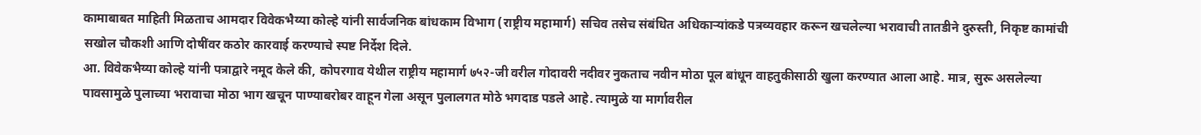कामाबाबत माहिती मिळताच आमदार विवेकभैय्या कोल्हे यांनी सार्वजनिक बांधकाम विभाग (राष्ट्रीय महामार्ग) सचिव तसेच संबंधित अधिकाऱ्यांकडे पत्रव्यवहार करून खचलेल्या भरावाची तातडीने दुरुस्ती, निकृष्ट कामांची सखोल चौकशी आणि दोषींवर कठोर कारवाई करण्याचे स्पष्ट निर्देश दिले.
आ. विवेकभैय्या कोल्हे यांनी पत्राद्वारे नमूद केले की, कोपरगाव येथील राष्ट्रीय महामार्ग ७५२-जी वरील गोदावरी नदीवर नुकताच नवीन मोठा पूल बांधून वाहतुकीसाठी खुला करण्यात आला आहे. मात्र, सुरू असलेल्या पावसामुळे पुलाच्या भरावाचा मोठा भाग खचून पाण्याबरोबर वाहून गेला असून पुलालगत मोठे भगदाड पडले आहे. त्यामुळे या मार्गावरील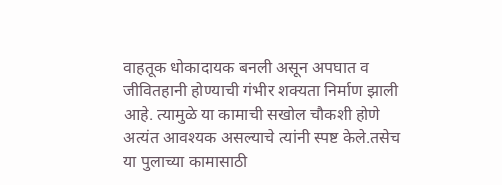वाहतूक धोकादायक बनली असून अपघात व जीवितहानी होण्याची गंभीर शक्यता निर्माण झाली आहे. त्यामुळे या कामाची सखोल चौकशी होणे अत्यंत आवश्यक असल्याचे त्यांनी स्पष्ट केले.तसेच या पुलाच्या कामासाठी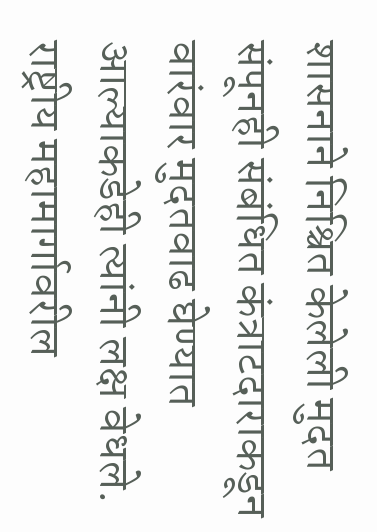शासनाने निश्चित केलेली मुदत संपूनही संबंधित कंत्राटदाराकडून वारंवार मुदतवाढ घेण्यात आल्याकडेही त्यांनी लक्ष वेधले. राष्ट्रीय महामार्गावरील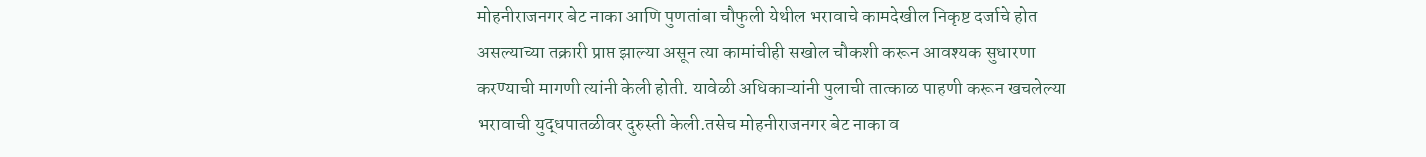मोहनीराजनगर बेट नाका आणि पुणतांबा चौफुली येथील भरावाचे कामदेखील निकृष्ट दर्जाचे होत असल्याच्या तक्रारी प्राप्त झाल्या असून त्या कामांचीही सखोल चौकशी करून आवश्यक सुधारणा करण्याची मागणी त्यांनी केली होती. यावेळी अधिकाऱ्यांनी पुलाची तात्काळ पाहणी करून खचलेल्या भरावाची युद्धपातळीवर दुरुस्ती केली.तसेच मोहनीराजनगर बेट नाका व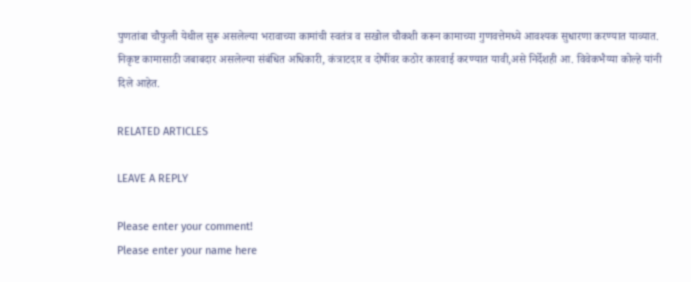पुणतांबा चौफुली येथील सुरू असलेल्या भरावाच्या कामांची स्वतंत्र व सखोल चौकशी करून कामाच्या गुणवत्तेमध्ये आवश्यक सुधारणा करण्यात याव्यात. निकृष्ट कामासाठी जबाबदार असलेल्या संबंधित अधिकारी, कंत्राटदार व दोषींवर कठोर कारवाई करण्यात यावी,असे निर्देशही आ. विवेकभैय्या कोल्हे यांनी दिले आहेत.

RELATED ARTICLES

LEAVE A REPLY

Please enter your comment!
Please enter your name here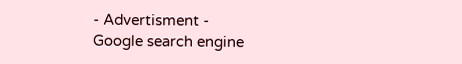- Advertisment -
Google search engine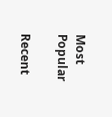Most Popular

Recent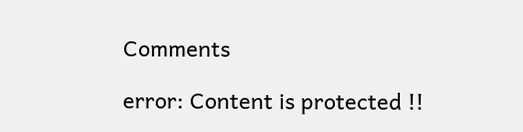Comments

error: Content is protected !!